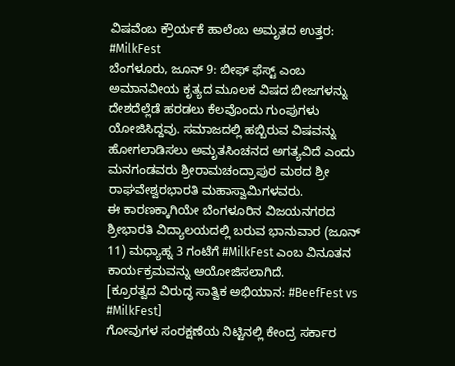ವಿಷವೆಂಬ ಕ್ರೌರ್ಯಕೆ ಹಾಲೆಂಬ ಅಮೃತದ ಉತ್ತರ: #MilkFest
ಬೆಂಗಳೂರು, ಜೂನ್ 9: ಬೀಫ್ ಫೆಸ್ಟ್ ಎಂಬ ಅಮಾನವೀಯ ಕೃತ್ಯದ ಮೂಲಕ ವಿಷದ ಬೀಜಗಳನ್ನು ದೇಶದೆಲ್ಲೆಡೆ ಹರಡಲು ಕೆಲವೊಂದು ಗುಂಪುಗಳು ಯೋಜಿಸಿದ್ದವು. ಸಮಾಜದಲ್ಲಿ ಹಬ್ಬಿರುವ ವಿಷವನ್ನು ಹೋಗಲಾಡಿಸಲು ಅಮೃತಸಿಂಚನದ ಅಗತ್ಯವಿದೆ ಎಂದು ಮನಗಂಡವರು ಶ್ರೀರಾಮಚಂದ್ರಾಪುರ ಮಠದ ಶ್ರೀ ರಾಘವೇಶ್ವರಭಾರತಿ ಮಹಾಸ್ವಾಮಿಗಳವರು.
ಈ ಕಾರಣಕ್ಕಾಗಿಯೇ ಬೆಂಗಳೂರಿನ ವಿಜಯನಗರದ ಶ್ರೀಭಾರತಿ ವಿದ್ಯಾಲಯದಲ್ಲಿ ಬರುವ ಭಾನುವಾರ (ಜೂನ್ 11) ಮಧ್ಯಾಹ್ನ 3 ಗಂಟೆಗೆ #MilkFest ಎಂಬ ವಿನೂತನ ಕಾರ್ಯಕ್ರಮವನ್ನು ಆಯೋಜಿಸಲಾಗಿದೆ.
[ಕ್ರೂರತ್ವದ ವಿರುದ್ಧ ಸಾತ್ವಿಕ ಅಭಿಯಾನ: #BeefFest vs #MilkFest]
ಗೋವುಗಳ ಸಂರಕ್ಷಣೆಯ ನಿಟ್ಟಿನಲ್ಲಿ ಕೇಂದ್ರ ಸರ್ಕಾರ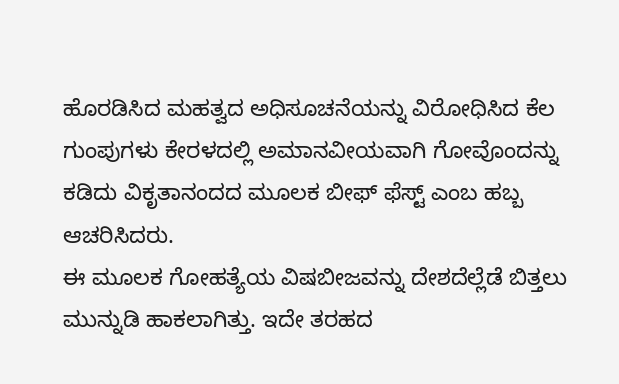ಹೊರಡಿಸಿದ ಮಹತ್ವದ ಅಧಿಸೂಚನೆಯನ್ನು ವಿರೋಧಿಸಿದ ಕೆಲ ಗುಂಪುಗಳು ಕೇರಳದಲ್ಲಿ ಅಮಾನವೀಯವಾಗಿ ಗೋವೊಂದನ್ನು ಕಡಿದು ವಿಕೃತಾನಂದದ ಮೂಲಕ ಬೀಫ್ ಫೆಸ್ಟ್ ಎಂಬ ಹಬ್ಬ ಆಚರಿಸಿದರು.
ಈ ಮೂಲಕ ಗೋಹತ್ಯೆಯ ವಿಷಬೀಜವನ್ನು ದೇಶದೆಲ್ಲೆಡೆ ಬಿತ್ತಲು ಮುನ್ನುಡಿ ಹಾಕಲಾಗಿತ್ತು. ಇದೇ ತರಹದ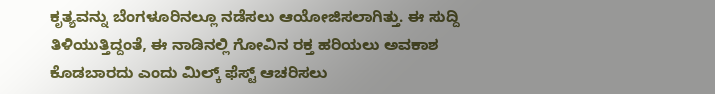ಕೃತ್ಯವನ್ನು ಬೆಂಗಳೂರಿನಲ್ಲೂ ನಡೆಸಲು ಆಯೋಜಿಸಲಾಗಿತ್ತು. ಈ ಸುದ್ದಿ ತಿಳಿಯುತ್ತಿದ್ದಂತೆ, ಈ ನಾಡಿನಲ್ಲಿ ಗೋವಿನ ರಕ್ತ ಹರಿಯಲು ಅವಕಾಶ ಕೊಡಬಾರದು ಎಂದು ಮಿಲ್ಕ್ ಫೆಸ್ಟ್ ಆಚರಿಸಲು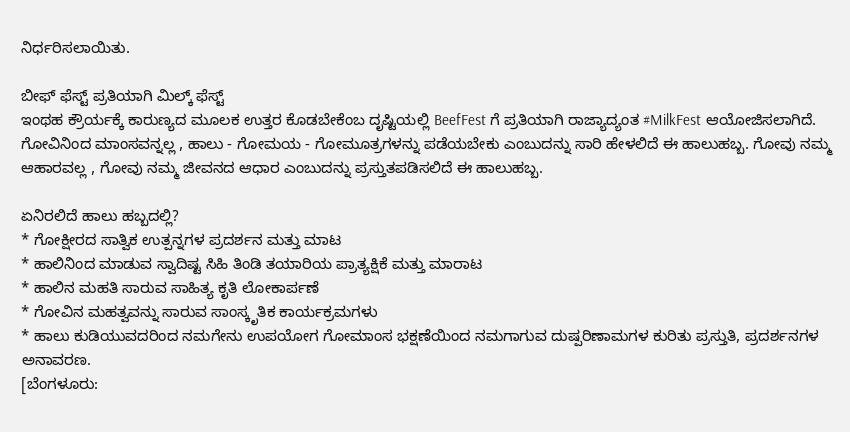ನಿರ್ಧರಿಸಲಾಯಿತು.

ಬೀಫ್ ಫೆಸ್ಟ್ ಪ್ರತಿಯಾಗಿ ಮಿಲ್ಕ್ ಫೆಸ್ಟ್
ಇಂಥಹ ಕ್ರೌರ್ಯಕ್ಕೆ ಕಾರುಣ್ಯದ ಮೂಲಕ ಉತ್ತರ ಕೊಡಬೇಕೆಂಬ ದೃಷ್ಟಿಯಲ್ಲಿ BeefFest ಗೆ ಪ್ರತಿಯಾಗಿ ರಾಜ್ಯಾದ್ಯಂತ #MilkFest ಆಯೋಜಿಸಲಾಗಿದೆ. ಗೋವಿನಿಂದ ಮಾಂಸವನ್ನಲ್ಲ , ಹಾಲು - ಗೋಮಯ - ಗೋಮೂತ್ರಗಳನ್ನು ಪಡೆಯಬೇಕು ಎಂಬುದನ್ನು ಸಾರಿ ಹೇಳಲಿದೆ ಈ ಹಾಲುಹಬ್ಬ. ಗೋವು ನಮ್ಮ ಆಹಾರವಲ್ಲ , ಗೋವು ನಮ್ಮ ಜೀವನದ ಆಧಾರ ಎಂಬುದನ್ನು ಪ್ರಸ್ತುತಪಡಿಸಲಿದೆ ಈ ಹಾಲುಹಬ್ಬ.

ಏನಿರಲಿದೆ ಹಾಲು ಹಬ್ಬದಲ್ಲಿ?
* ಗೋಕ್ಷೀರದ ಸಾತ್ವಿಕ ಉತ್ಪನ್ನಗಳ ಪ್ರದರ್ಶನ ಮತ್ತು ಮಾಟ
* ಹಾಲಿನಿಂದ ಮಾಡುವ ಸ್ವಾದಿಷ್ಟ ಸಿಹಿ ತಿಂಡಿ ತಯಾರಿಯ ಪ್ರಾತ್ಯಕ್ಷಿಕೆ ಮತ್ತು ಮಾರಾಟ
* ಹಾಲಿನ ಮಹತಿ ಸಾರುವ ಸಾಹಿತ್ಯ ಕೃತಿ ಲೋಕಾರ್ಪಣೆ
* ಗೋವಿನ ಮಹತ್ವವನ್ನು ಸಾರುವ ಸಾಂಸ್ಕೃತಿಕ ಕಾರ್ಯಕ್ರಮಗಳು
* ಹಾಲು ಕುಡಿಯುವದರಿಂದ ನಮಗೇನು ಉಪಯೋಗ ಗೋಮಾಂಸ ಭಕ್ಷಣೆಯಿಂದ ನಮಗಾಗುವ ದುಷ್ಪರಿಣಾಮಗಳ ಕುರಿತು ಪ್ರಸ್ತುತಿ, ಪ್ರದರ್ಶನಗಳ ಅನಾವರಣ.
[ಬೆಂಗಳೂರು: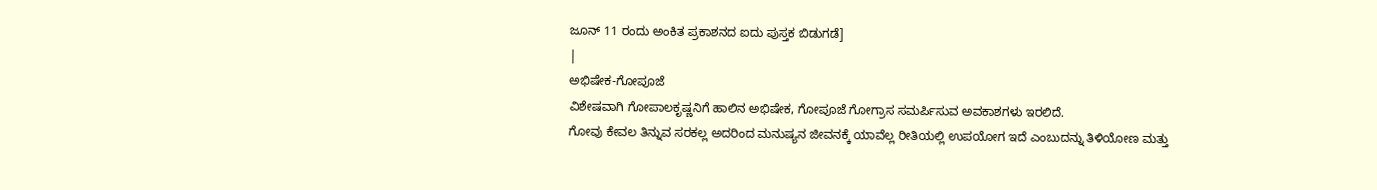ಜೂನ್ 11 ರಂದು ಅಂಕಿತ ಪ್ರಕಾಶನದ ಐದು ಪುಸ್ತಕ ಬಿಡುಗಡೆ]
|
ಅಭಿಷೇಕ-ಗೋಪೂಜೆ
ವಿಶೇಷವಾಗಿ ಗೋಪಾಲಕೃಷ್ಣನಿಗೆ ಹಾಲಿನ ಅಭಿಷೇಕ, ಗೋಪೂಜೆ ಗೋಗ್ರಾಸ ಸಮರ್ಪಿಸುವ ಅವಕಾಶಗಳು ಇರಲಿದೆ.
ಗೋವು ಕೇವಲ ತಿನ್ನುವ ಸರಕಲ್ಲ ಅದರಿಂದ ಮನುಷ್ಯನ ಜೀವನಕ್ಕೆ ಯಾವೆಲ್ಲ ರೀತಿಯಲ್ಲಿ ಉಪಯೋಗ ಇದೆ ಎಂಬುದನ್ನು ತಿಳಿಯೋಣ ಮತ್ತು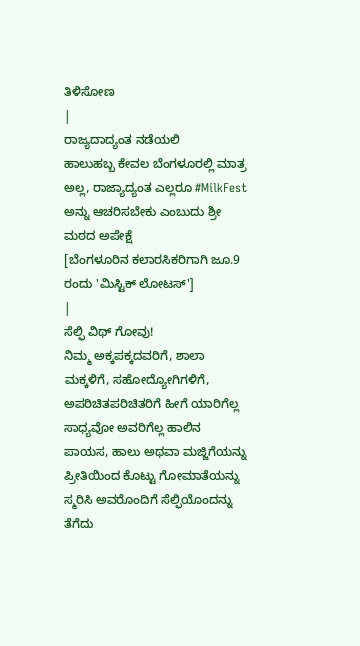ತಿಳಿಸೋಣ
|
ರಾಜ್ಯದಾದ್ಯಂತ ನಡೆಯಲಿ
ಹಾಲುಹಬ್ಬ ಕೇವಲ ಬೆಂಗಳೂರಲ್ಲಿ ಮಾತ್ರ ಅಲ್ಲ, ರಾಜ್ಯಾದ್ಯಂತ ಎಲ್ಲರೂ #MilkFest ಅನ್ನು ಆಚರಿಸಬೇಕು ಎಂಬುದು ಶ್ರೀ ಮಠದ ಅಪೇಕ್ಷೆ
[ಬೆಂಗಳೂರಿನ ಕಲಾರಸಿಕರಿಗಾಗಿ ಜೂ.9 ರಂದು 'ಮಿಸ್ಟಿಕ್ ಲೋಟಸ್']
|
ಸೆಲ್ಫಿ ವಿಥ್ ಗೋವು!
ನಿಮ್ಮ ಅಕ್ಕಪಕ್ಕದವರಿಗೆ, ಶಾಲಾ ಮಕ್ಕಳಿಗೆ, ಸಹೋದ್ಯೋಗಿಗಳಿಗೆ, ಅಪರಿಚಿತಪರಿಚಿತರಿಗೆ ಹೀಗೆ ಯಾರಿಗೆಲ್ಲ ಸಾಧ್ಯವೋ ಅವರಿಗೆಲ್ಲ ಹಾಲಿನ ಪಾಯಸ, ಹಾಲು ಅಥವಾ ಮಜ್ಜಿಗೆಯನ್ನು ಪ್ರೀತಿಯಿಂದ ಕೊಟ್ಟು ಗೋಮಾತೆಯನ್ನು ಸ್ಮರಿಸಿ ಅವರೊಂದಿಗೆ ಸೆಲ್ಫಿಯೊಂದನ್ನು ತೆಗೆದು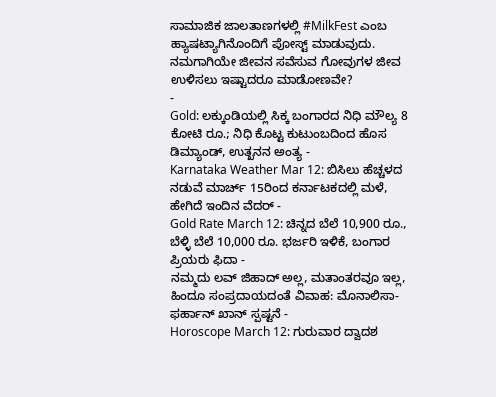ಸಾಮಾಜಿಕ ಜಾಲತಾಣಗಳಲ್ಲಿ #MilkFest ಎಂಬ ಹ್ಯಾಷಟ್ಯಾಗಿನೊಂದಿಗೆ ಪೋಸ್ಟ್ ಮಾಡುವುದು. ನಮಗಾಗಿಯೇ ಜೀವನ ಸವೆಸುವ ಗೋವುಗಳ ಜೀವ ಉಳಿಸಲು ಇಷ್ಟಾದರೂ ಮಾಡೋಣವೇ?
-
Gold: ಲಕ್ಕುಂಡಿಯಲ್ಲಿ ಸಿಕ್ಕ ಬಂಗಾರದ ನಿಧಿ ಮೌಲ್ಯ 8 ಕೋಟಿ ರೂ.; ನಿಧಿ ಕೊಟ್ಟ ಕುಟುಂಬದಿಂದ ಹೊಸ ಡಿಮ್ಯಾಂಡ್, ಉತ್ಖನನ ಅಂತ್ಯ -
Karnataka Weather Mar 12: ಬಿಸಿಲು ಹೆಚ್ಚಳದ ನಡುವೆ ಮಾರ್ಚ್ 15ರಿಂದ ಕರ್ನಾಟಕದಲ್ಲಿ ಮಳೆ, ಹೇಗಿದೆ ಇಂದಿನ ವೆದರ್ -
Gold Rate March 12: ಚಿನ್ನದ ಬೆಲೆ 10,900 ರೂ., ಬೆಳ್ಳಿ ಬೆಲೆ 10,000 ರೂ. ಭರ್ಜರಿ ಇಳಿಕೆ, ಬಂಗಾರ ಪ್ರಿಯರು ಫಿದಾ -
ನಮ್ಮದು ಲವ್ ಜಿಹಾದ್ ಅಲ್ಲ, ಮತಾಂತರವೂ ಇಲ್ಲ, ಹಿಂದೂ ಸಂಪ್ರದಾಯದಂತೆ ವಿವಾಹ: ಮೊನಾಲಿಸಾ-ಫರ್ಹಾನ್ ಖಾನ್ ಸ್ಪಷ್ಟನೆ -
Horoscope March 12: ಗುರುವಾರ ದ್ವಾದಶ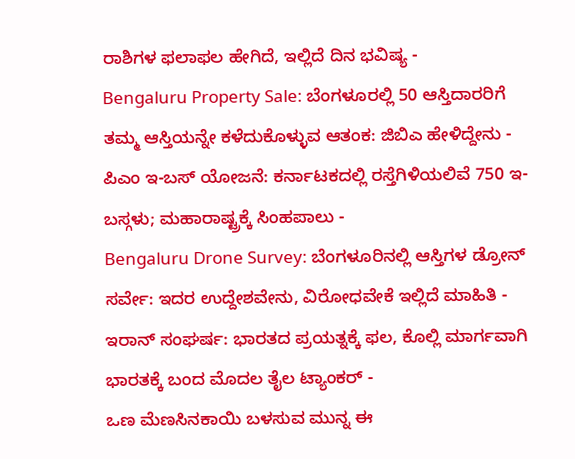ರಾಶಿಗಳ ಫಲಾಫಲ ಹೇಗಿದೆ, ಇಲ್ಲಿದೆ ದಿನ ಭವಿಷ್ಯ -
Bengaluru Property Sale: ಬೆಂಗಳೂರಲ್ಲಿ 50 ಆಸ್ತಿದಾರರಿಗೆ ತಮ್ಮ ಆಸ್ತಿಯನ್ನೇ ಕಳೆದುಕೊಳ್ಳುವ ಆತಂಕ: ಜಿಬಿಎ ಹೇಳಿದ್ದೇನು -
ಪಿಎಂ ಇ-ಬಸ್ ಯೋಜನೆ: ಕರ್ನಾಟಕದಲ್ಲಿ ರಸ್ತೆಗಿಳಿಯಲಿವೆ 750 ಇ-ಬಸ್ಗಳು; ಮಹಾರಾಷ್ಟ್ರಕ್ಕೆ ಸಿಂಹಪಾಲು -
Bengaluru Drone Survey: ಬೆಂಗಳೂರಿನಲ್ಲಿ ಆಸ್ತಿಗಳ ಡ್ರೋನ್ ಸರ್ವೇ: ಇದರ ಉದ್ದೇಶವೇನು, ವಿರೋಧವೇಕೆ ಇಲ್ಲಿದೆ ಮಾಹಿತಿ -
ಇರಾನ್ ಸಂಘರ್ಷ: ಭಾರತದ ಪ್ರಯತ್ನಕ್ಕೆ ಫಲ, ಕೊಲ್ಲಿ ಮಾರ್ಗವಾಗಿ ಭಾರತಕ್ಕೆ ಬಂದ ಮೊದಲ ತೈಲ ಟ್ಯಾಂಕರ್ -
ಒಣ ಮೆಣಸಿನಕಾಯಿ ಬಳಸುವ ಮುನ್ನ ಈ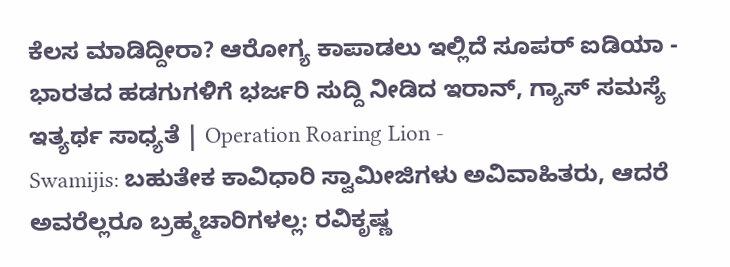ಕೆಲಸ ಮಾಡಿದ್ದೀರಾ? ಆರೋಗ್ಯ ಕಾಪಾಡಲು ಇಲ್ಲಿದೆ ಸೂಪರ್ ಐಡಿಯಾ -
ಭಾರತದ ಹಡಗುಗಳಿಗೆ ಭರ್ಜರಿ ಸುದ್ದಿ ನೀಡಿದ ಇರಾನ್, ಗ್ಯಾಸ್ ಸಮಸ್ಯೆ ಇತ್ಯರ್ಥ ಸಾಧ್ಯತೆ | Operation Roaring Lion -
Swamijis: ಬಹುತೇಕ ಕಾವಿಧಾರಿ ಸ್ವಾಮೀಜಿಗಳು ಅವಿವಾಹಿತರು, ಆದರೆ ಅವರೆಲ್ಲರೂ ಬ್ರಹ್ಮಚಾರಿಗಳಲ್ಲ: ರವಿಕೃಷ್ಣ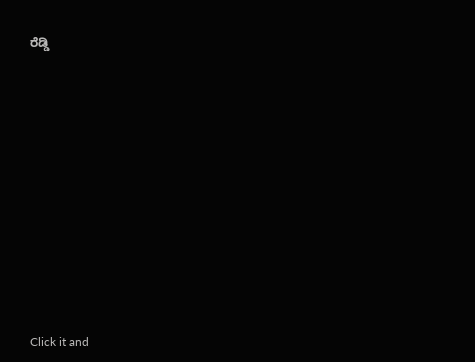ರೆಡ್ಡಿ












Click it and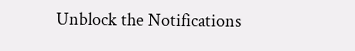Unblock the Notifications